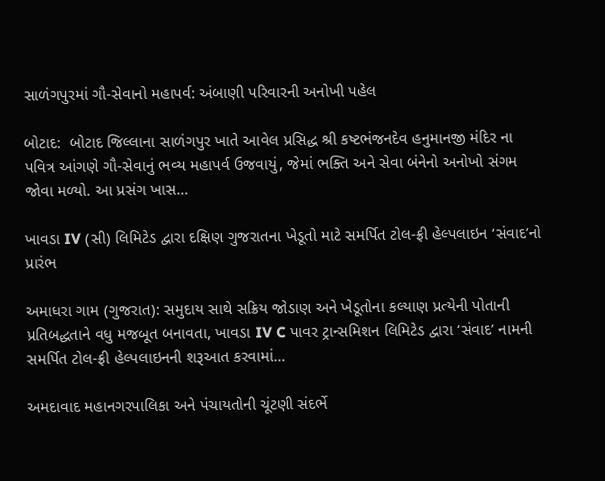સાળંગપુરમાં ગૌ-સેવાનો મહાપર્વ: અંબાણી પરિવારની અનોખી પહેલ

બોટાદ:  બોટાદ જિલ્લાના સાળંગપુર ખાતે આવેલ પ્રસિદ્ધ શ્રી કષ્ટભંજનદેવ હનુમાનજી મંદિર ના પવિત્ર આંગણે ગૌ-સેવાનું ભવ્ય મહાપર્વ ઉજવાયું, જેમાં ભક્તિ અને સેવા બંનેનો અનોખો સંગમ જોવા મળ્યો. આ પ્રસંગ ખાસ…

ખાવડા IV (સી) લિમિટેડ દ્વારા દક્ષિણ ગુજરાતના ખેડૂતો માટે સમર્પિત ટોલ-ફ્રી હેલ્પલાઇન ‘સંવાદ’નો પ્રારંભ

અમાધરા ગામ (ગુજરાત): સમુદાય સાથે સક્રિય જોડાણ અને ખેડૂતોના કલ્યાણ પ્રત્યેની પોતાની પ્રતિબદ્ધતાને વધુ મજબૂત બનાવતા, ખાવડા IV C પાવર ટ્રાન્સમિશન લિમિટેડ દ્વારા ‘સંવાદ’ નામની સમર્પિત ટોલ-ફ્રી હેલ્પલાઇનની શરૂઆત કરવામાં…

અમદાવાદ મહાનગરપાલિકા અને પંચાયતોની ચૂંટણી સંદર્ભે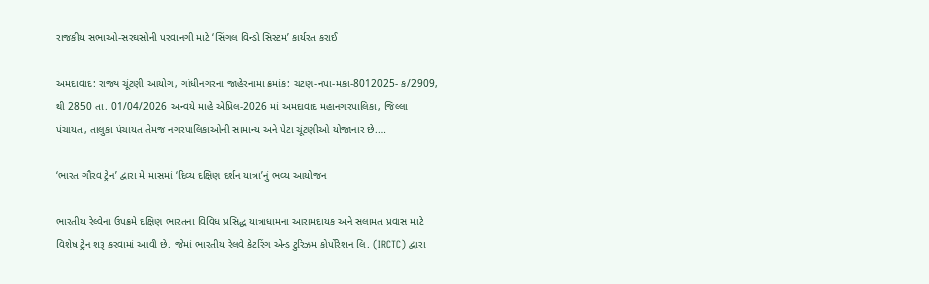રાજકીય સભાઓ-સરઘસોની પરવાનગી માટે ‘સિંગલ વિન્ડો સિસ્ટમ’ કાર્યરત કરાઈ

અમદાવાદ: રાજ્ય ચૂંટણી આયોગ, ગાંધીનગરના જાહેરનામા ક્રમાંક: ચટણ-નપા-મકા-8012025- ક/2909, થી 2850 તા. 01/04/2026 અન્વયે માહે એપ્રિલ-2026 માં અમદાવાદ મહાનગરપાલિકા, જિલ્લા પંચાયત, તાલુકા પંચાયત તેમજ નગરપાલિકાઓની સામાન્ય અને પેટા ચૂંટણીઓ યોજાનાર છે.…

‘ભારત ગૌરવ ટ્રેન’ દ્વારા મે માસમાં ‘દિવ્ય દક્ષિણ દર્શન યાત્રા’નું ભવ્ય આયોજન

ભારતીય રેલ્વેના ઉપક્રમે દક્ષિણ ભારતના વિવિધ પ્રસિદ્ધ યાત્રાધામના આરામદાયક અને સલામત પ્રવાસ માટે વિશેષ ટ્રેન શરૂ કરવામાં આવી છે. જેમાં ભારતીય રેલવે કેટરિંગ એન્ડ ટુરિઝમ કોર્પોરેશન લિ. (IRCTC) દ્વારા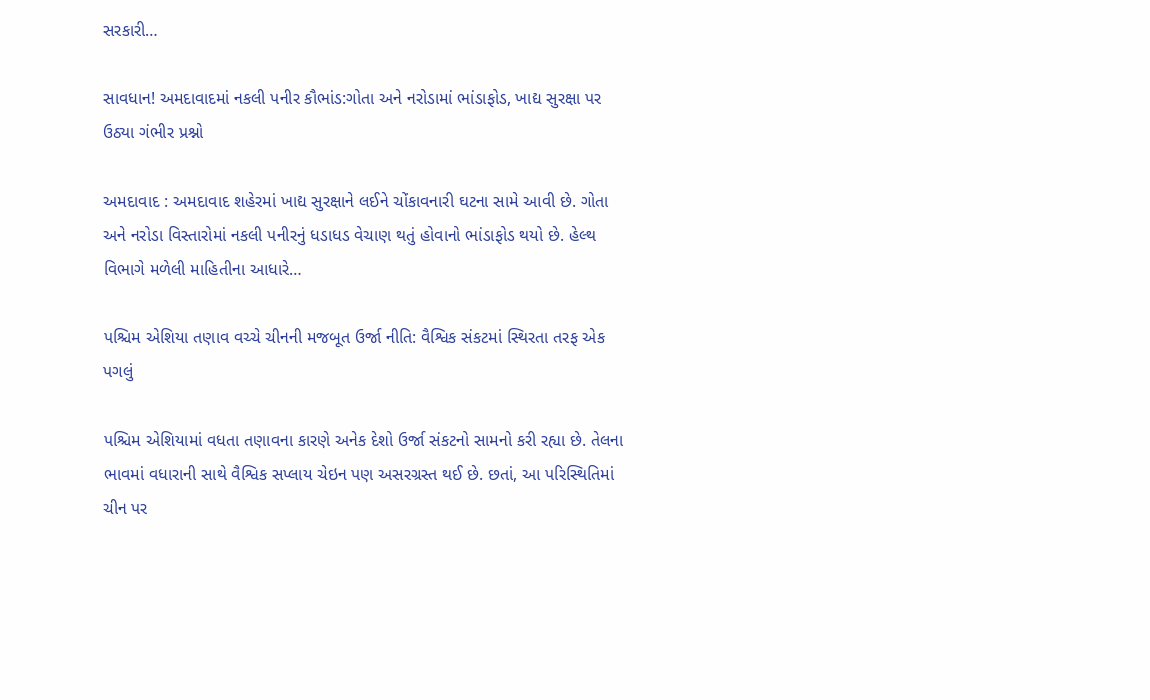સરકારી…

સાવધાન! અમદાવાદમાં નકલી પનીર કૌભાંડ:ગોતા અને નરોડામાં ભાંડાફોડ, ખાદ્ય સુરક્ષા પર ઉઠ્યા ગંભીર પ્રશ્નો

અમદાવાદ : અમદાવાદ શહેરમાં ખાદ્ય સુરક્ષાને લઈને ચોંકાવનારી ઘટના સામે આવી છે. ગોતા અને નરોડા વિસ્તારોમાં નકલી પનીરનું ધડાધડ વેચાણ થતું હોવાનો ભાંડાફોડ થયો છે. હેલ્થ વિભાગે મળેલી માહિતીના આધારે…

પશ્ચિમ એશિયા તણાવ વચ્ચે ચીનની મજબૂત ઉર્જા નીતિ: વૈશ્વિક સંકટમાં સ્થિરતા તરફ એક પગલું

પશ્ચિમ એશિયામાં વધતા તણાવના કારણે અનેક દેશો ઉર્જા સંકટનો સામનો કરી રહ્યા છે. તેલના ભાવમાં વધારાની સાથે વૈશ્વિક સપ્લાય ચેઇન પણ અસરગ્રસ્ત થઈ છે. છતાં, આ પરિસ્થિતિમાં ચીન પર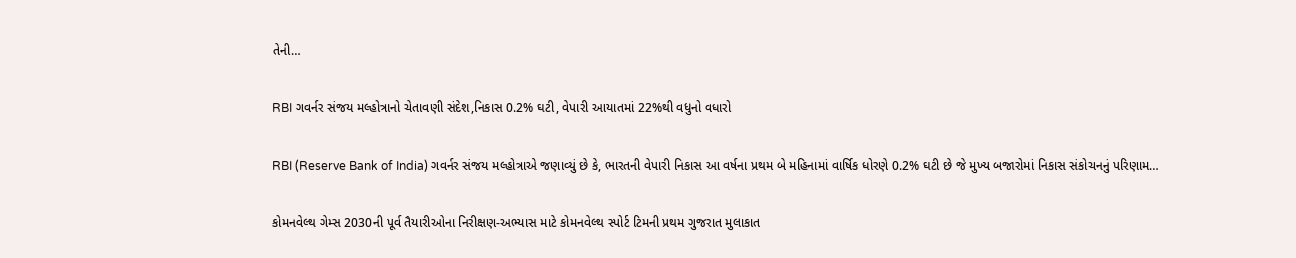તેની…

RBI ગવર્નર સંજય મલ્હોત્રાનો ચેતાવણી સંદેશ,નિકાસ 0.2% ઘટી, વેપારી આયાતમાં 22%થી વધુનો વધારો

RBI (Reserve Bank of India) ગવર્નર સંજય મલ્હોત્રાએ જણાવ્યું છે કે, ભારતની વેપારી નિકાસ આ વર્ષના પ્રથમ બે મહિનામાં વાર્ષિક ધોરણે 0.2% ઘટી છે જે મુખ્ય બજારોમાં નિકાસ સંકોચનનું પરિણામ…

કોમનવેલ્થ ગેમ્સ 2030ની પૂર્વ તૈયારીઓના નિરીક્ષણ-અભ્યાસ માટે કોમનવેલ્થ સ્પોર્ટ ટિમની પ્રથમ ગુજરાત મુલાકાત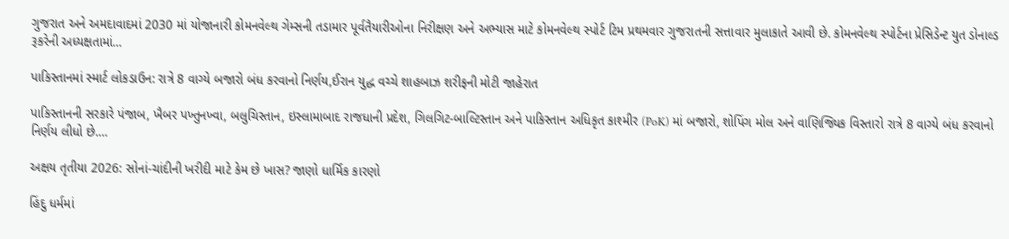ગુજરાત અને અમદાવાદમાં 2030 માં યોજાનારી કોમનવેલ્થ ગેમ્સની તડામાર પૂર્વતૈયારીઓના નિરીક્ષણ અને અભ્યાસ માટે કોમનવેલ્થ સ્પોર્ટ ટિમ પ્રથમવાર ગુજરાતની સત્તાવાર મુલાકાતે આવી છે. કોમનવેલ્થ સ્પોર્ટના પ્રેસિડેન્ટ યુત ડોનાલ્ડ રૂકરેની અધ્યક્ષતામાં…

પાકિસ્તાનમાં સ્માર્ટ લોકડાઉન: રાત્રે 8 વાગ્યે બજારો બંધ કરવાનો નિર્ણય,ઈરાન યુદ્ધ વચ્ચે શાહબાઝ શરીફની મોટી જાહેરાત

પાકિસ્તાનની સરકારે પંજાબ, ખૈબર પખ્તુનખ્વા, બલુચિસ્તાન, ઇસ્લામાબાદ રાજધાની પ્રદેશ, ગિલગિટ-બાલ્ટિસ્તાન અને પાકિસ્તાન અધિકૃત કાશ્મીર (PoK) માં બજારો, શોપિંગ મોલ અને વાણિજ્યિક વિસ્તારો રાત્રે 8 વાગ્યે બંધ કરવાનો નિર્ણય લીધો છે.…

અક્ષય તૃતીયા 2026: સોનાં-ચાંદીની ખરીદી માટે કેમ છે ખાસ? જાણો ધાર્મિક કારણો

હિંદુ ધર્મમાં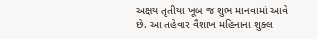અક્ષય તૃતીયા ખૂબ જ શુભ માનવામાં આવે છે. આ તહેવાર વૈશાખ મહિનાના શુક્લ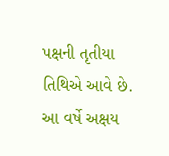પક્ષની તૃતીયા તિથિએ આવે છે. આ વર્ષે અક્ષય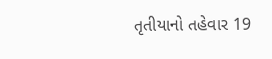તૃતીયાનો તહેવાર 19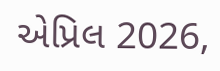એપ્રિલ 2026,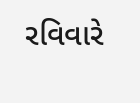રવિવારે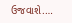ઉજવાશે.…